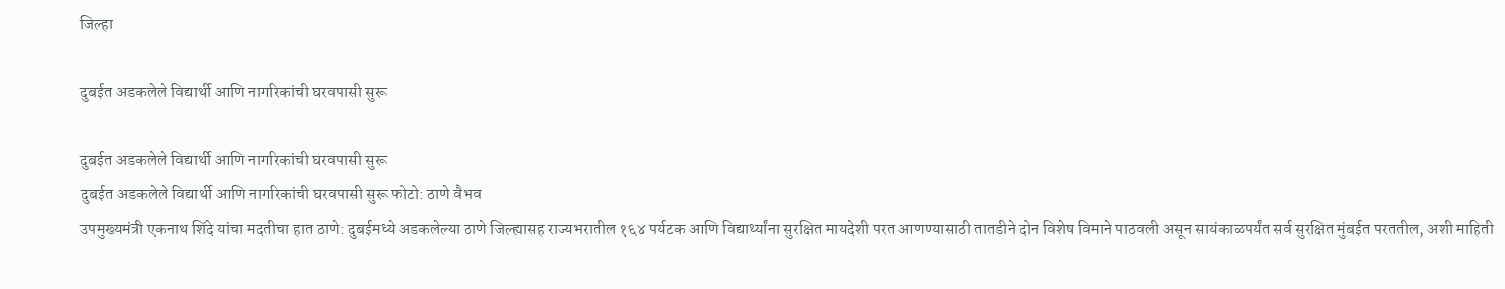जिल्हा

दुबईत अडकलेले विद्यार्थी आणि नागरिकांची घरवपासी सुरू

दुबईत अडकलेले विद्यार्थी आणि नागरिकांची घरवपासी सुरू
दुबईत अडकलेले विद्यार्थी आणि नागरिकांची घरवपासी सुरू फोटो: ठाणे वैभव
उपमुख्यमंत्री एकनाथ शिंदे यांचा मदतीचा हात ठाणे: दुबईमध्ये अडकलेल्या ठाणे जिल्ह्यासह राज्यभरातील १६४ पर्यटक आणि विद्यार्थ्यांना सुरक्षित मायदेशी परत आणण्यासाठी तातडीने दोन विशेष विमाने पाठवली असून सायंकाळपर्यंत सर्व सुरक्षित मुंबईत परततील, अशी माहिती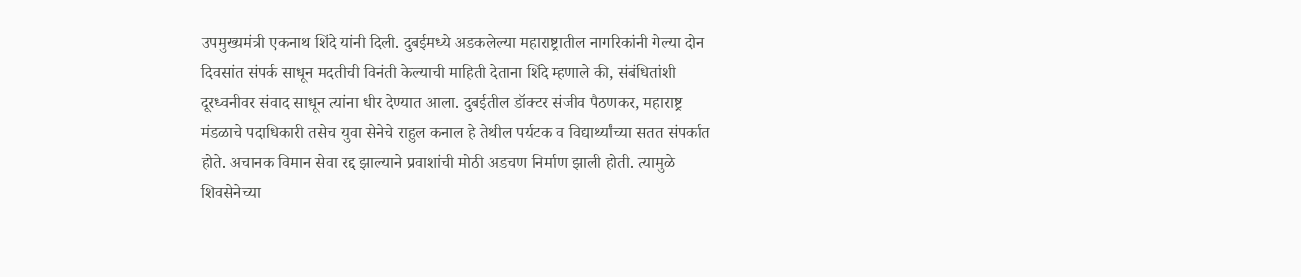उपमुख्यमंत्री एकनाथ शिंदे यांनी दिली. दुबईमध्ये अडकलेल्या महाराष्ट्रातील नागरिकांनी गेल्या दोन दिवसांत संपर्क साधून मदतीची विनंती केल्याची माहिती देताना शिंदे म्हणाले की, संबंधितांशी दूरध्वनीवर संवाद साधून त्यांना धीर देण्यात आला. दुबईतील डॉक्टर संजीव पैठणकर, महाराष्ट्र मंडळाचे पदाधिकारी तसेच युवा सेनेचे राहुल कनाल हे तेथील पर्यटक व विद्यार्थ्यांच्या सतत संपर्कात होते. अचानक विमान सेवा रद्द झाल्याने प्रवाशांची मोठी अडचण निर्माण झाली होती. त्यामुळे शिवसेनेच्या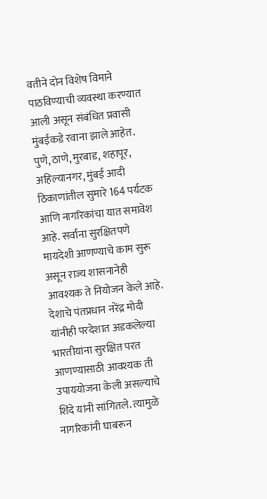वतीने दोन विशेष विमाने पाठविण्याची व्यवस्था करण्यात आली असून संबंधित प्रवासी मुंबईकडे रवाना झाले आहेत. पुणे, ठाणे, मुरबाड, शहापूर, अहिल्यानगर, मुंबई आदी ठिकाणांतील सुमारे 164 पर्यटक आणि नागरिकांचा यात समावेश आहे. सर्वांना सुरक्षितपणे मायदेशी आणण्याचे काम सुरू असून राज्य शासनानेही आवश्यक ते नियोजन केले आहे. देशाचे पंतप्रधान नरेंद्र मोदी यांनीही परदेशात अडकलेल्या भारतीयांना सुरक्षित परत आणण्यासाठी आवश्यक ती उपाययोजना केली असल्याचे शिंदे यांनी सांगितले. त्यामुळे नागरिकांनी घाबरून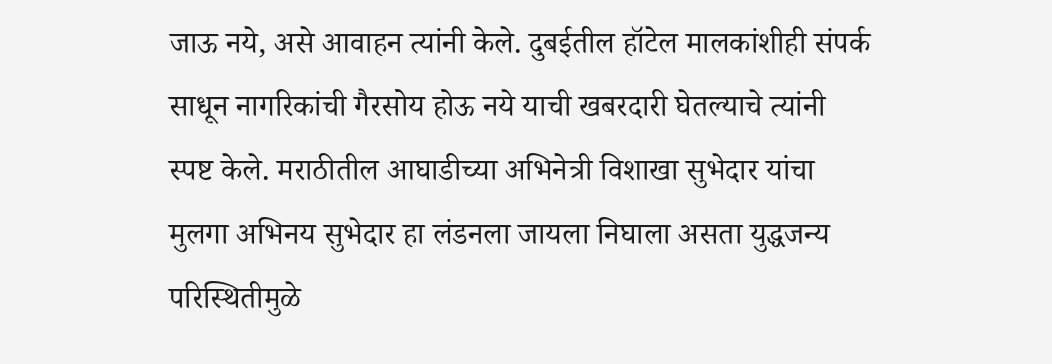जाऊ नये, असे आवाहन त्यांनी केले. दुबईतील हॉटेल मालकांशीही संपर्क साधून नागरिकांची गैरसोय होऊ नये याची खबरदारी घेतल्याचे त्यांनी स्पष्ट केले. मराठीतील आघाडीच्या अभिनेत्री विशाखा सुभेदार यांचा मुलगा अभिनय सुभेदार हा लंडनला जायला निघाला असता युद्धजन्य परिस्थितीमुळे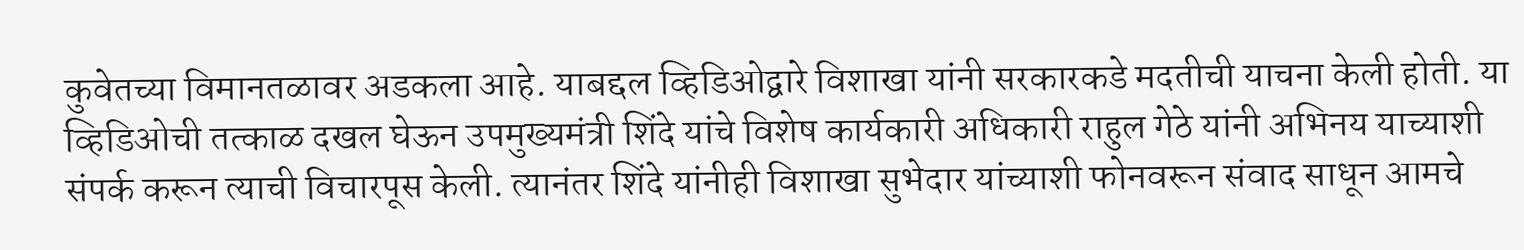कुवेतच्या विमानतळावर अडकला आहे. याबद्दल व्हिडिओद्वारे विशाखा यांनी सरकारकडे मदतीची याचना केली होती. या व्हिडिओची तत्काळ दखल घेऊन उपमुख्यमंत्री शिंदे यांचे विशेष कार्यकारी अधिकारी राहुल गेठे यांनी अभिनय याच्याशी संपर्क करून त्याची विचारपूस केली. त्यानंतर शिंदे यांनीही विशाखा सुभेदार यांच्याशी फोनवरून संवाद साधून आमचे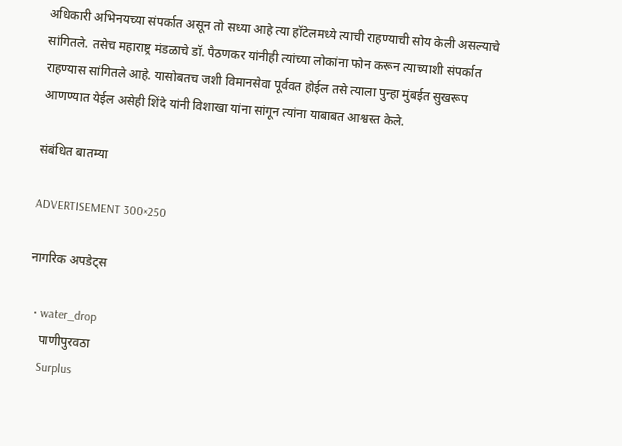अधिकारी अभिनयच्या संपर्कात असून तो सध्या आहे त्या हॉटेलमध्ये त्याची राहण्याची सोय केली असल्याचे सांगितले. तसेच महाराष्ट्र मंडळाचे डॉ. पैठणकर यांनीही त्यांच्या लोकांना फोन करून त्याच्याशी संपर्कात राहण्यास सांगितले आहे. यासोबतच जशी विमानसेवा पूर्ववत होईल तसे त्याला पुन्हा मुंबईत सुखरूप आणण्यात येईल असेही शिंदे यांनी विशाखा यांना सांगून त्यांना याबाबत आश्वस्त केले.

संबंधित बातम्या

ADVERTISEMENT 300×250

नागरिक अपडेट्स

  • water_drop
    पाणीपुरवठा
    Surplus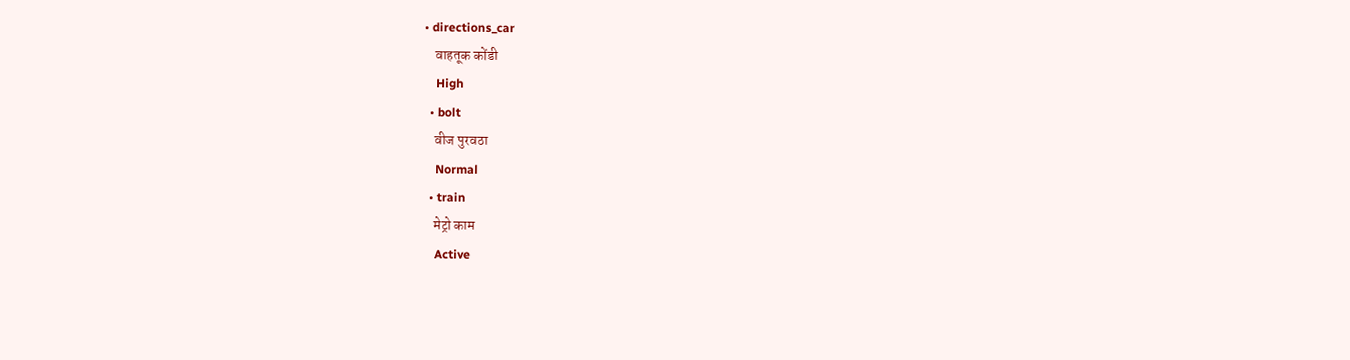• directions_car
    वाहतूक कोंडी
    High
  • bolt
    वीज पुरवठा
    Normal
  • train
    मेट्रो काम
    Active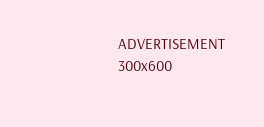ADVERTISEMENT 300x600